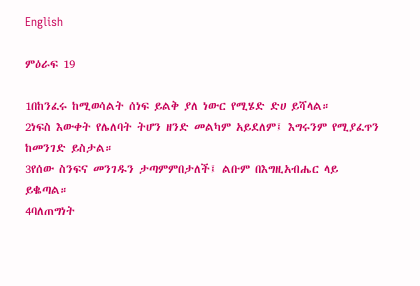English

ምዕራፍ 19

1በከንፈሩ ከሚወሳልት ሰነፍ ይልቅ ያለ ነውር የሚሄድ ድሀ ይሻላል።
2ነፍስ እውቀት የሌለባት ትሆን ዘንድ መልካም አይደለም፤ እግሩንም የሚያፈጥን ከመንገድ ይስታል።
3የሰው ስንፍና መንገዱን ታጣምምበታለች፤ ልቡም በእግዚአብሔር ላይ ይቈጣል።
4ባለጠግነት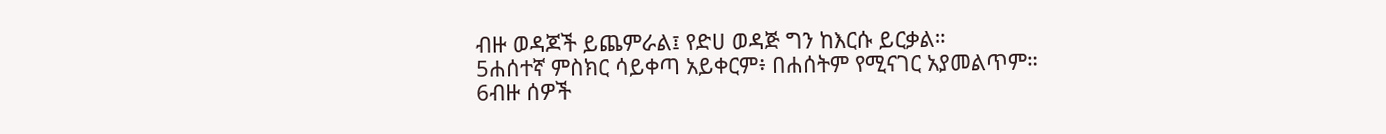ብዙ ወዳጆች ይጨምራል፤ የድሀ ወዳጅ ግን ከእርሱ ይርቃል።
5ሐሰተኛ ምስክር ሳይቀጣ አይቀርም፥ በሐሰትም የሚናገር አያመልጥም።
6ብዙ ሰዎች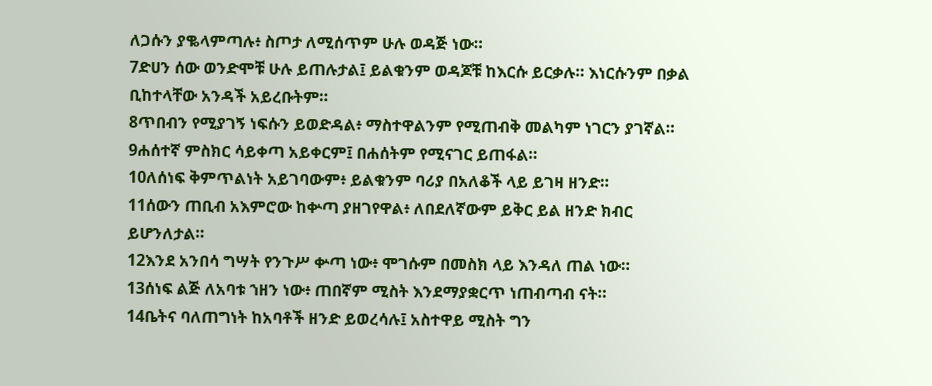ለጋሱን ያቈላምጣሉ፥ ስጦታ ለሚሰጥም ሁሉ ወዳጅ ነው።
7ድሀን ሰው ወንድሞቹ ሁሉ ይጠሉታል፤ ይልቁንም ወዳጆቹ ከእርሱ ይርቃሉ። እነርሱንም በቃል ቢከተላቸው አንዳች አይረቡትም።
8ጥበብን የሚያገኝ ነፍሱን ይወድዳል፥ ማስተዋልንም የሚጠብቅ መልካም ነገርን ያገኛል።
9ሐሰተኛ ምስክር ሳይቀጣ አይቀርም፤ በሐሰትም የሚናገር ይጠፋል።
10ለሰነፍ ቅምጥልነት አይገባውም፥ ይልቁንም ባሪያ በአለቆች ላይ ይገዛ ዘንድ።
11ሰውን ጠቢብ አእምሮው ከቍጣ ያዘገየዋል፥ ለበደለኛውም ይቅር ይል ዘንድ ክብር ይሆንለታል።
12እንደ አንበሳ ግሣት የንጉሥ ቍጣ ነው፥ ሞገሱም በመስክ ላይ እንዳለ ጠል ነው።
13ሰነፍ ልጅ ለአባቱ ኀዘን ነው፥ ጠበኛም ሚስት እንደማያቋርጥ ነጠብጣብ ናት።
14ቤትና ባለጠግነት ከአባቶች ዘንድ ይወረሳሉ፤ አስተዋይ ሚስት ግን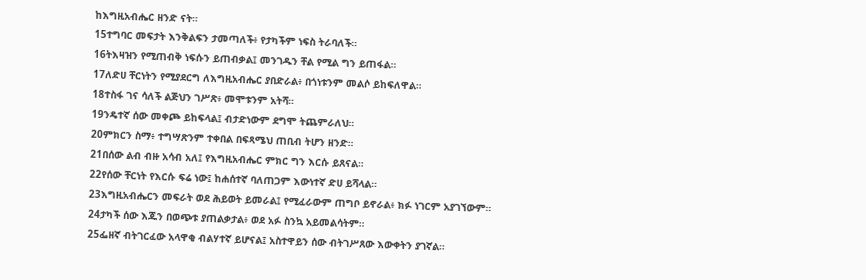ከእግዚአብሔር ዘንድ ናት።
15ተግባር መፍታት እንቅልፍን ታመጣለች፥ የታካችም ነፍስ ትራባለች።
16ትእዛዝን የሚጠብቅ ነፍሱን ይጠብቃል፤ መንገዱን ቸል የሚል ግን ይጠፋል።
17ለድሀ ቸርነትን የሚያደርግ ለእግዚአብሔር ያበድራል፥ በጎነቱንም መልሶ ይከፍለዋል።
18ተስፋ ገና ሳለች ልጅህን ገሥጽ፥ መሞቱንም አትሻ።
19ንዴተኛ ሰው መቀጮ ይከፍላል፤ ብታድነውም ደግሞ ትጨምራለህ።
20ምክርን ስማ፥ ተግሣጽንም ተቀበል በፍጻሜህ ጠቢብ ትሆን ዘንድ።
21በሰው ልብ ብዙ አሳብ አለ፤ የእግዚአብሔር ምክር ግን እርሱ ይጸናል።
22የሰው ቸርነት የእርሱ ፍሬ ነው፤ ከሐሰተኛ ባለጠጋም እውነተኛ ድሀ ይሻላል።
23እግዚአብሔርን መፍራት ወደ ሕይወት ይመራል፤ የሚፈራውም ጠግቦ ይኖራል፥ ክፉ ነገርም አያገኘውም።
24ታካች ሰው እጁን በወጭቱ ያጠልቃታል፥ ወደ አፉ ስንኳ አይመልሳትም።
25ፌዘኛ ብትገርፈው አላዋቂ ብልሃተኛ ይሆናል፤ አስተዋይን ሰው ብትገሥጸው እውቀትን ያገኛል።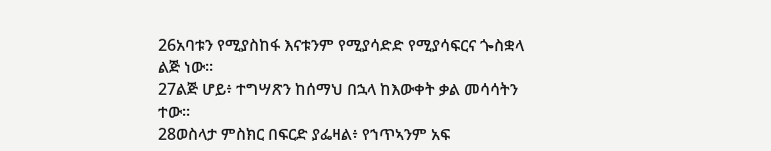26አባቱን የሚያስከፋ እናቱንም የሚያሳድድ የሚያሳፍርና ጐስቋላ ልጅ ነው።
27ልጅ ሆይ፥ ተግሣጽን ከሰማህ በኋላ ከእውቀት ቃል መሳሳትን ተው።
28ወስላታ ምስክር በፍርድ ያፌዛል፥ የኀጥኣንም አፍ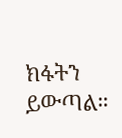ክፋትን ይውጣል።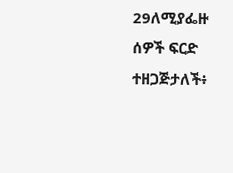29ለሚያፌዙ ሰዎች ፍርድ ተዘጋጅታለች፥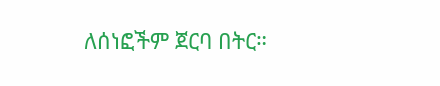ለሰነፎችም ጀርባ በትር።